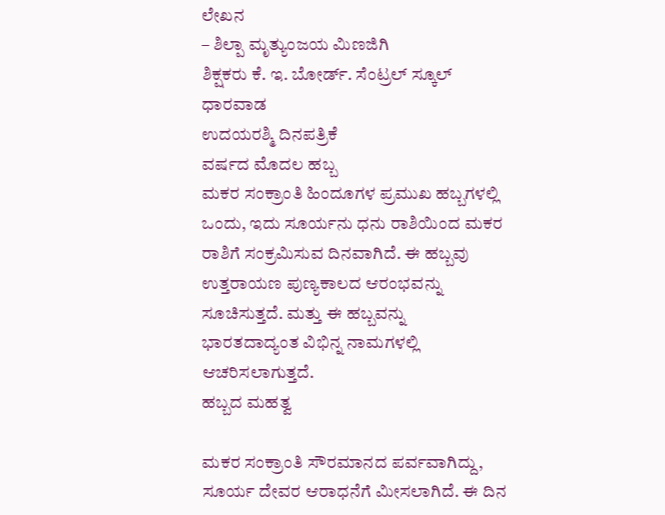ಲೇಖನ
– ಶಿಲ್ಪಾ ಮೃತ್ಯುಂಜಯ ಮಿಣಜಿಗಿ
ಶಿಕ್ಷಕರು ಕೆ. ಇ. ಬೋರ್ಡ್. ಸೆಂಟ್ರಲ್ ಸ್ಕೂಲ್
ಧಾರವಾಡ
ಉದಯರಶ್ಮಿ ದಿನಪತ್ರಿಕೆ
ವರ್ಷದ ಮೊದಲ ಹಬ್ಬ
ಮಕರ ಸಂಕ್ರಾಂತಿ ಹಿಂದೂಗಳ ಪ್ರಮುಖ ಹಬ್ಬಗಳಲ್ಲಿ ಒಂದು, ಇದು ಸೂರ್ಯನು ಧನು ರಾಶಿಯಿಂದ ಮಕರ ರಾಶಿಗೆ ಸಂಕ್ರಮಿಸುವ ದಿನವಾಗಿದೆ. ಈ ಹಬ್ಬವು ಉತ್ತರಾಯಣ ಪುಣ್ಯಕಾಲದ ಆರಂಭವನ್ನು ಸೂಚಿಸುತ್ತದೆ. ಮತ್ತು ಈ ಹಬ್ಬವನ್ನು ಭಾರತದಾದ್ಯಂತ ವಿಭಿನ್ನ ನಾಮಗಳಲ್ಲಿ ಆಚರಿಸಲಾಗುತ್ತದೆ.
ಹಬ್ಬದ ಮಹತ್ವ

ಮಕರ ಸಂಕ್ರಾಂತಿ ಸೌರಮಾನದ ಪರ್ವವಾಗಿದ್ದು, ಸೂರ್ಯ ದೇವರ ಆರಾಧನೆಗೆ ಮೀಸಲಾಗಿದೆ. ಈ ದಿನ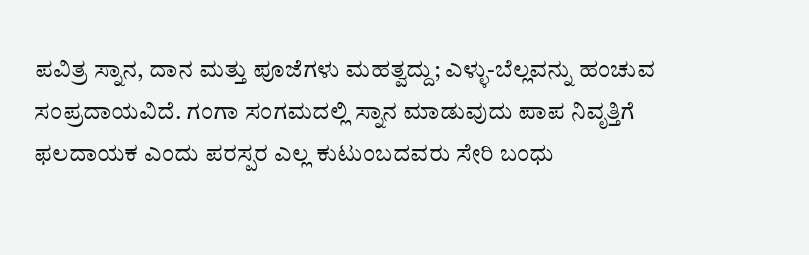ಪವಿತ್ರ ಸ್ನಾನ, ದಾನ ಮತ್ತು ಪೂಜೆಗಳು ಮಹತ್ವದ್ದು; ಎಳ್ಳು-ಬೆಲ್ಲವನ್ನು ಹಂಚುವ ಸಂಪ್ರದಾಯವಿದೆ. ಗಂಗಾ ಸಂಗಮದಲ್ಲಿ ಸ್ನಾನ ಮಾಡುವುದು ಪಾಪ ನಿವೃತ್ತಿಗೆ ಫಲದಾಯಕ ಎಂದು ಪರಸ್ಪರ ಎಲ್ಲ ಕುಟುಂಬದವರು ಸೇರಿ ಬಂಧು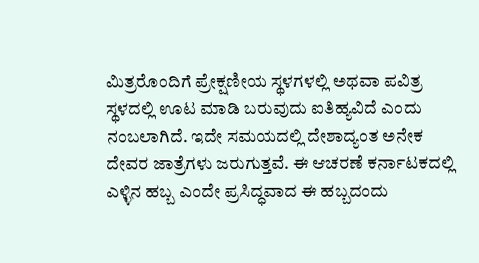ಮಿತ್ರರೊಂದಿಗೆ ಪ್ರೇಕ್ಷಣೀಯ ಸ್ಥಳಗಳಲ್ಲಿ ಅಥವಾ ಪವಿತ್ರ ಸ್ಥಳದಲ್ಲಿ ಊಟ ಮಾಡಿ ಬರುವುದು ಐತಿಹ್ಯವಿದೆ ಎಂದು ನಂಬಲಾಗಿದೆ. ಇದೇ ಸಮಯದಲ್ಲಿ ದೇಶಾದ್ಯಂತ ಅನೇಕ ದೇವರ ಜಾತ್ರೆಗಳು ಜರುಗುತ್ತವೆ. ಈ ಆಚರಣೆ ಕರ್ನಾಟಕದಲ್ಲಿ ಎಳ್ಳಿನ ಹಬ್ಬ ಎಂದೇ ಪ್ರಸಿದ್ಧವಾದ ಈ ಹಬ್ಬದಂದು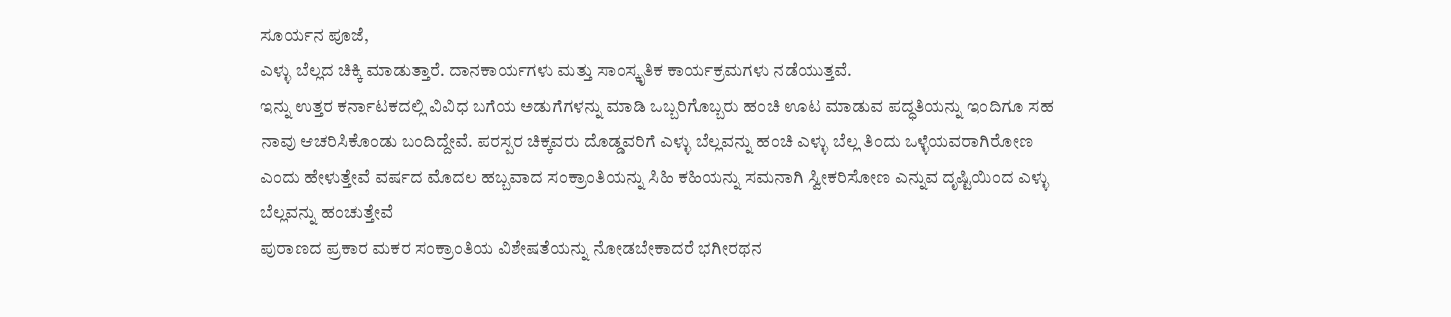ಸೂರ್ಯನ ಪೂಜೆ,
ಎಳ್ಳು ಬೆಲ್ಲದ ಚಿಕ್ಕಿ ಮಾಡುತ್ತಾರೆ. ದಾನಕಾರ್ಯಗಳು ಮತ್ತು ಸಾಂಸ್ಕೃತಿಕ ಕಾರ್ಯಕ್ರಮಗಳು ನಡೆಯುತ್ತವೆ.
ಇನ್ನು ಉತ್ತರ ಕರ್ನಾಟಕದಲ್ಲಿ ವಿವಿಧ ಬಗೆಯ ಅಡುಗೆಗಳನ್ನು ಮಾಡಿ ಒಬ್ಬರಿಗೊಬ್ಬರು ಹಂಚಿ ಊಟ ಮಾಡುವ ಪದ್ಧತಿಯನ್ನು ಇಂದಿಗೂ ಸಹ ನಾವು ಆಚರಿಸಿಕೊಂಡು ಬಂದಿದ್ದೇವೆ. ಪರಸ್ಪರ ಚಿಕ್ಕವರು ದೊಡ್ಡವರಿಗೆ ಎಳ್ಳು ಬೆಲ್ಲವನ್ನು ಹಂಚಿ ಎಳ್ಳು ಬೆಲ್ಲ ತಿಂದು ಒಳ್ಳೆಯವರಾಗಿರೋಣ ಎಂದು ಹೇಳುತ್ತೇವೆ ವರ್ಷದ ಮೊದಲ ಹಬ್ಬವಾದ ಸಂಕ್ರಾಂತಿಯನ್ನು ಸಿಹಿ ಕಹಿಯನ್ನು ಸಮನಾಗಿ ಸ್ವೀಕರಿಸೋಣ ಎನ್ನುವ ದೃಷ್ಟಿಯಿಂದ ಎಳ್ಳು ಬೆಲ್ಲವನ್ನು ಹಂಚುತ್ತೇವೆ
ಪುರಾಣದ ಪ್ರಕಾರ ಮಕರ ಸಂಕ್ರಾಂತಿಯ ವಿಶೇಷತೆಯನ್ನು ನೋಡಬೇಕಾದರೆ ಭಗೀರಥನ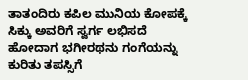ತಾತಂದಿರು ಕಪಿಲ ಮುನಿಯ ಕೋಪಕ್ಕೆ ಸಿಕ್ಕು ಅವರಿಗೆ ಸ್ವರ್ಗ ಲಭಿಸದೆ ಹೋದಾಗ ಭಗೀರಥನು ಗಂಗೆಯನ್ನು ಕುರಿತು ತಪಸ್ಸಿಗೆ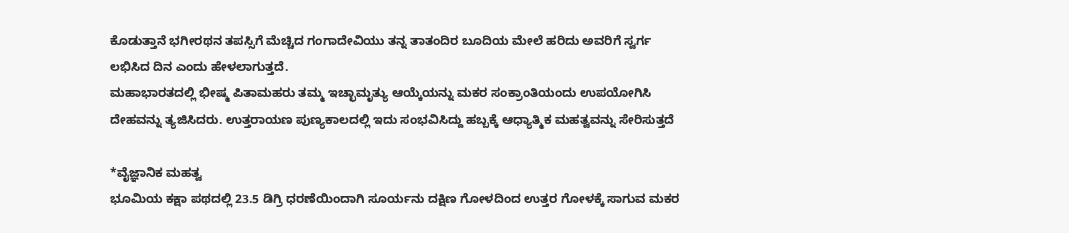ಕೊಡುತ್ತಾನೆ ಭಗೀರಥನ ತಪಸ್ಸಿಗೆ ಮೆಚ್ಚಿದ ಗಂಗಾದೇವಿಯು ತನ್ನ ತಾತಂದಿರ ಬೂದಿಯ ಮೇಲೆ ಹರಿದು ಅವರಿಗೆ ಸ್ವರ್ಗ ಲಭಿಸಿದ ದಿನ ಎಂದು ಹೇಳಲಾಗುತ್ತದೆ.
ಮಹಾಭಾರತದಲ್ಲಿ ಭೀಷ್ಮ ಪಿತಾಮಹರು ತಮ್ಮ ಇಚ್ಛಾಮೃತ್ಯು ಆಯ್ಕೆಯನ್ನು ಮಕರ ಸಂಕ್ರಾಂತಿಯಂದು ಉಪಯೋಗಿಸಿ ದೇಹವನ್ನು ತ್ಯಜಿಸಿದರು. ಉತ್ತರಾಯಣ ಪುಣ್ಯಕಾಲದಲ್ಲಿ ಇದು ಸಂಭವಿಸಿದ್ದು ಹಬ್ಬಕ್ಕೆ ಆಧ್ಯಾತ್ಮಿಕ ಮಹತ್ವವನ್ನು ಸೇರಿಸುತ್ತದೆ

*ವೈಜ್ಞಾನಿಕ ಮಹತ್ವ
ಭೂಮಿಯ ಕಕ್ಷಾ ಪಥದಲ್ಲಿ 23.5 ಡಿಗ್ರಿ ಧರಣೆಯಿಂದಾಗಿ ಸೂರ್ಯನು ದಕ್ಷಿಣ ಗೋಳದಿಂದ ಉತ್ತರ ಗೋಳಕ್ಕೆ ಸಾಗುವ ಮಕರ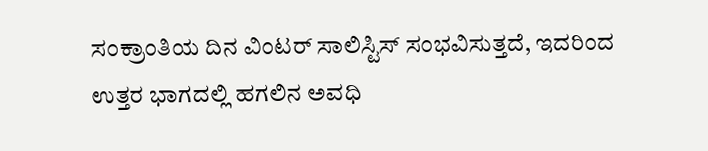ಸಂಕ್ರಾಂತಿಯ ದಿನ ವಿಂಟರ್ ಸಾಲಿಸ್ಟಿಸ್ ಸಂಭವಿಸುತ್ತದೆ, ಇದರಿಂದ ಉತ್ತರ ಭಾಗದಲ್ಲಿ ಹಗಲಿನ ಅವಧಿ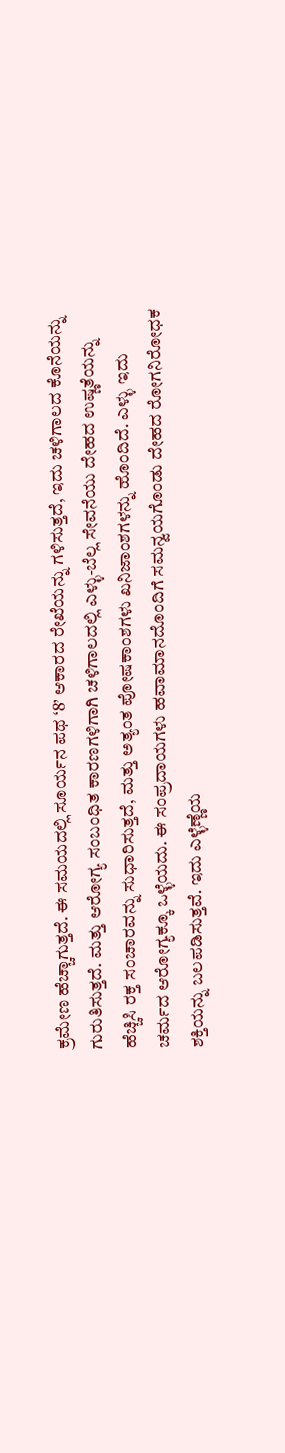ಕ್ರಮೇಣ ಹೆಚ್ಚಾಗುತ್ತದೆ. ಈ ಸಮಯದಲ್ಲಿ ಸೂರ್ಯನ ಪಥ ‘8’ ಆಕಾರದ ರೇಖೆಯನ್ನು ಗಳಿಸುತ್ತದೆ, ಇದು ಚಳಿಗಾಲದ ಕೊನೆಯನ್ನು ಗುರುತಿಸುತ್ತದೆ. ಮತ್ತು ಆರೋಗ್ಯ ಸಂಬಂಧಿತ ಕಾರಣಗಳಿಗಾಗಿ ಚಳಿಗಾಲದಲ್ಲಿ ಎಳ್ಳು-ಬೆಲ್ಲ ಸೇವನೆಯು ದೇಹದ ಉಷ್ಣತೆಯನ್ನು ಹೆಚ್ಚಿಸಿ ರಕ್ತ ಸಂಚಾರವನ್ನು ಸುಧಾರಿಸುತ್ತದೆ, ಮತ್ತು ಅತ್ಯಂತ ಪೋಷಕಾಂಶಗಳು ಖನಿಜಾಂಶಗಳನ್ನು ಹೊಂದಿದೆ. ಎಳ್ಳು ಇದು ಚರ್ಮದ ಆರೋಗ್ಯಕ್ಕೂ ಒಳ್ಳೆಯದು. ಈ ಸಂಪ್ರದಾಯಗಳು ಹವಾಮಾನದೊಂದಿಗೆ ಸಮನ್ವಯಗೊಂಡು ದೇಹದ ರೋಗನಿರೋಧಕ ಶಕ್ತಿಯನ್ನು ಬಲಪಡಿಸುತ್ತವೆ. ಇದು ಎಳ್ಳೆಣ್ಣೆಯ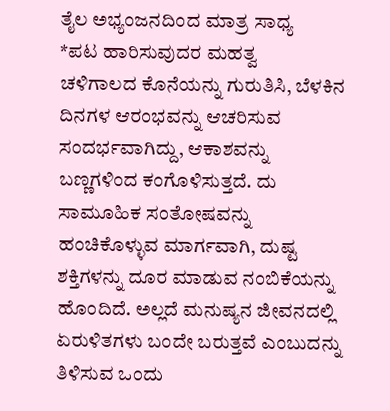ತೈಲ ಅಭ್ಯಂಜನದಿಂದ ಮಾತ್ರ ಸಾಧ್ಯ
*ಪಟ ಹಾರಿಸುವುದರ ಮಹತ್ವ
ಚಳಿಗಾಲದ ಕೊನೆಯನ್ನು ಗುರುತಿಸಿ, ಬೆಳಕಿನ ದಿನಗಳ ಆರಂಭವನ್ನು ಆಚರಿಸುವ ಸಂದರ್ಭವಾಗಿದ್ದು, ಆಕಾಶವನ್ನು ಬಣ್ಣಗಳಿಂದ ಕಂಗೊಳಿಸುತ್ತದೆ. ದು ಸಾಮೂಹಿಕ ಸಂತೋಷವನ್ನು ಹಂಚಿಕೊಳ್ಳುವ ಮಾರ್ಗವಾಗಿ, ದುಷ್ಟ ಶಕ್ತಿಗಳನ್ನು ದೂರ ಮಾಡುವ ನಂಬಿಕೆಯನ್ನು ಹೊಂದಿದೆ. ಅಲ್ಲದೆ ಮನುಷ್ಯನ ಜೀವನದಲ್ಲಿ ಏರುಳಿತಗಳು ಬಂದೇ ಬರುತ್ತವೆ ಎಂಬುದನ್ನು ತಿಳಿಸುವ ಒಂದು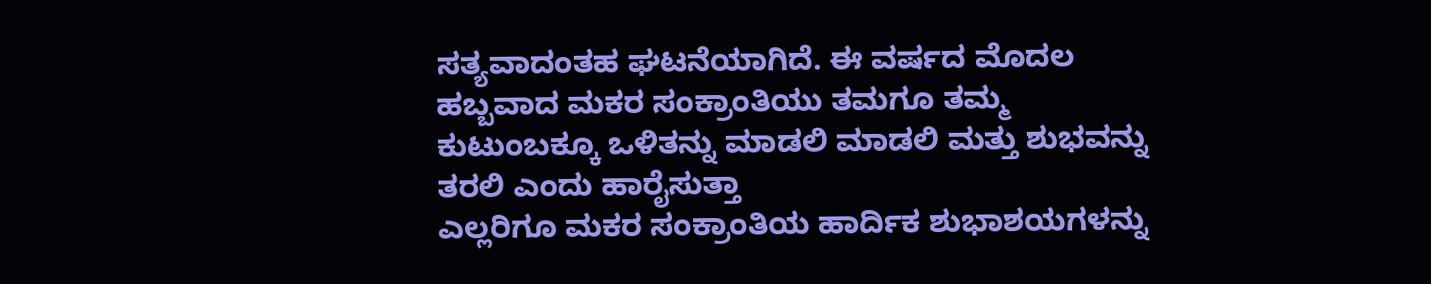ಸತ್ಯವಾದಂತಹ ಘಟನೆಯಾಗಿದೆ. ಈ ವರ್ಷದ ಮೊದಲ ಹಬ್ಬವಾದ ಮಕರ ಸಂಕ್ರಾಂತಿಯು ತಮಗೂ ತಮ್ಮ ಕುಟುಂಬಕ್ಕೂ ಒಳಿತನ್ನು ಮಾಡಲಿ ಮಾಡಲಿ ಮತ್ತು ಶುಭವನ್ನು ತರಲಿ ಎಂದು ಹಾರೈಸುತ್ತಾ
ಎಲ್ಲರಿಗೂ ಮಕರ ಸಂಕ್ರಾಂತಿಯ ಹಾರ್ದಿಕ ಶುಭಾಶಯಗಳನ್ನು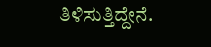ತಿಳಿಸುತ್ತಿದ್ದೇನೆ.